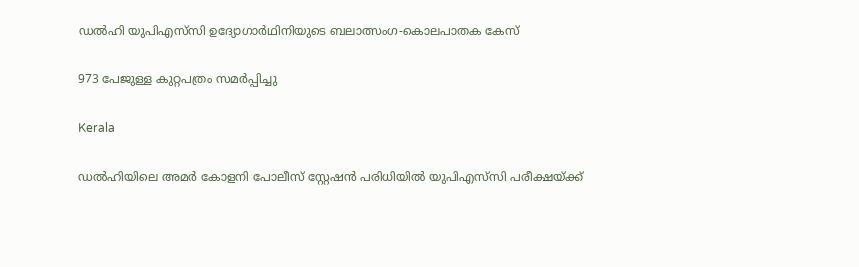ഡൽഹി യുപിഎസ്‌സി ഉദ്യോഗാർഥിനിയുടെ ബലാത്സംഗ-കൊലപാതക കേസ്

973 പേജുള്ള കുറ്റപത്രം സമർപ്പിച്ചു

Kerala

ഡൽഹിയിലെ അമർ കോളനി പോലീസ് സ്റ്റേഷൻ പരിധിയിൽ യുപിഎസ്‌സി പരീക്ഷയ്ക്ക്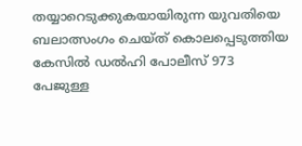തയ്യാറെടുക്കുകയായിരുന്ന യുവതിയെ ബലാത്സംഗം ചെയ്ത് കൊലപ്പെടുത്തിയ കേസിൽ ഡൽഹി പോലീസ് 973 പേജുള്ള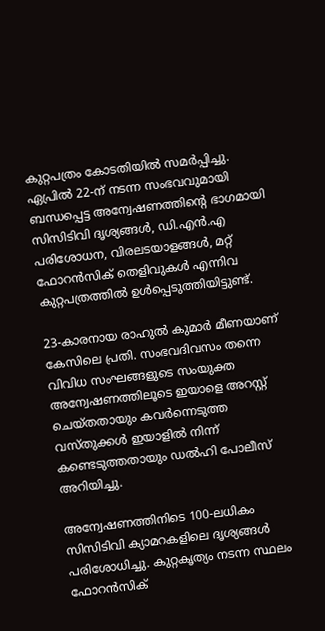കുറ്റപത്രം കോടതിയിൽ സമർപ്പിച്ചു. ഏപ്രിൽ 22-ന് നടന്ന സംഭവവുമായി ബന്ധപ്പെട്ട അന്വേഷണത്തിന്റെ ഭാഗമായി സിസിടിവി ദൃശ്യങ്ങൾ, ഡി.എൻ.എ പരിശോധന, വിരലടയാളങ്ങൾ, മറ്റ് ഫോറൻസിക് തെളിവുകൾ എന്നിവ കുറ്റപത്രത്തിൽ ഉൾപ്പെടുത്തിയിട്ടുണ്ട്.

23-കാരനായ രാഹുൽ കുമാർ മീണയാണ് കേസിലെ പ്രതി. സംഭവദിവസം തന്നെ വിവിധ സംഘങ്ങളുടെ സംയുക്ത അന്വേഷണത്തിലൂടെ ഇയാളെ അറസ്റ്റ് ചെയ്തതായും കവർന്നെടുത്ത വസ്തുക്കൾ ഇയാളിൽ നിന്ന് കണ്ടെടുത്തതായും ഡൽഹി പോലീസ് അറിയിച്ചു.

അന്വേഷണത്തിനിടെ 100-ലധികം സിസിടിവി ക്യാമറകളിലെ ദൃശ്യങ്ങൾ പരിശോധിച്ചു. കുറ്റകൃത്യം നടന്ന സ്ഥലം ഫോറൻസിക്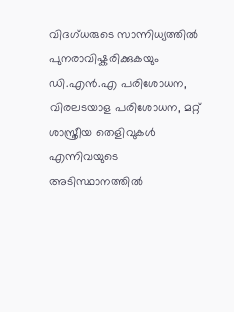വിദഗ്ധരുടെ സാന്നിധ്യത്തിൽ പുനരാവിഷ്കരിക്കുകയും ഡി.എൻ.എ പരിശോധന, വിരലടയാള പരിശോധന, മറ്റ് ശാസ്ത്രീയ തെളിവുകൾ എന്നിവയുടെ അടിസ്ഥാനത്തിൽ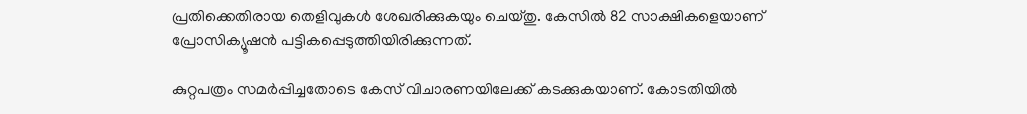പ്രതിക്കെതിരായ തെളിവുകൾ ശേഖരിക്കുകയും ചെയ്തു. കേസിൽ 82 സാക്ഷികളെയാണ് പ്രോസിക്യൂഷൻ പട്ടികപ്പെടുത്തിയിരിക്കുന്നത്.

കുറ്റപത്രം സമർപ്പിച്ചതോടെ കേസ് വിചാരണയിലേക്ക് കടക്കുകയാണ്. കോടതിയിൽ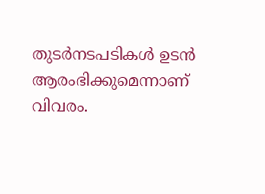തുടർനടപടികൾ ഉടൻ ആരംഭിക്കുമെന്നാണ് വിവരം.